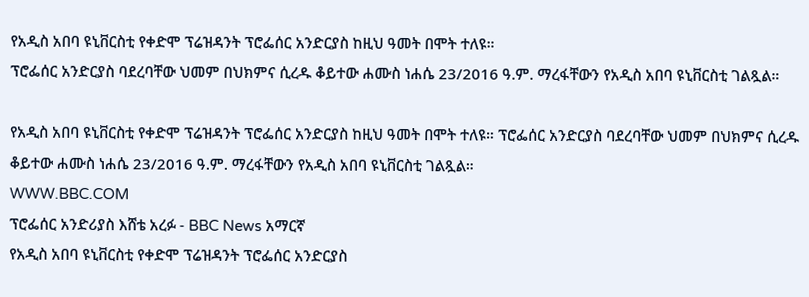የአዲስ አበባ ዩኒቨርስቲ የቀድሞ ፕሬዝዳንት ፕሮፌሰር አንድርያስ ከዚህ ዓመት በሞት ተለዩ።
ፕሮፌሰር አንድርያስ ባደረባቸው ህመም በህክምና ሲረዱ ቆይተው ሐሙስ ነሐሴ 23/2016 ዓ.ም. ማረፋቸውን የአዲስ አበባ ዩኒቨርስቲ ገልጿል።

የአዲስ አበባ ዩኒቨርስቲ የቀድሞ ፕሬዝዳንት ፕሮፌሰር አንድርያስ ከዚህ ዓመት በሞት ተለዩ። ፕሮፌሰር አንድርያስ ባደረባቸው ህመም በህክምና ሲረዱ ቆይተው ሐሙስ ነሐሴ 23/2016 ዓ.ም. ማረፋቸውን የአዲስ አበባ ዩኒቨርስቲ ገልጿል።
WWW.BBC.COM
ፕሮፌሰር አንድሪያስ እሸቴ አረፉ - BBC News አማርኛ
የአዲስ አበባ ዩኒቨርስቲ የቀድሞ ፕሬዝዳንት ፕሮፌሰር አንድርያስ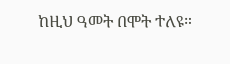ከዚህ ዓመት በሞት ተለዩ።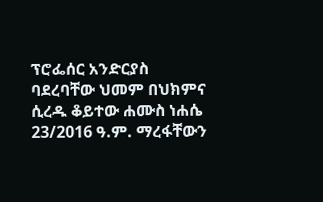ፕሮፌሰር አንድርያስ ባደረባቸው ህመም በህክምና ሲረዱ ቆይተው ሐሙስ ነሐሴ 23/2016 ዓ.ም. ማረፋቸውን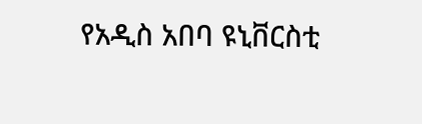የአዲስ አበባ ዩኒቨርስቲ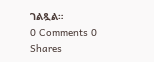ገልጿል።
0 Comments 0 Shares